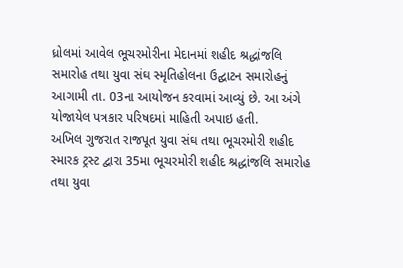ધ્રોલમાં આવેલ ભૂચરમોરીના મેદાનમાં શહીદ શ્રદ્ધાંજલિ સમારોહ તથા યુવા સંઘ સ્મૃતિહોલના ઉદ્ઘાટન સમારોહનું આગામી તા. 03ના આયોજન કરવામાં આવ્યું છે. આ અંગે યોજાયેલ પત્રકાર પરિષદમાં માહિતી અપાઇ હતી.
અખિલ ગુજરાત રાજપૂત યુવા સંઘ તથા ભૂચરમોરી શહીદ સ્મારક ટ્રસ્ટ દ્વારા 35મા ભૂચરમોરી શહીદ શ્રદ્ધાંજલિ સમારોહ તથા યુવા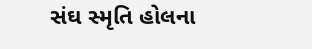સંઘ સ્મૃતિ હોલના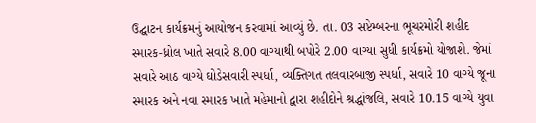ઉદ્ઘાટન કાર્યક્રમનું આયોજન કરવામાં આવ્યું છે. તા. 03 સપ્ટેમ્બરના ભૂચરમોરી શહીદ સ્મારક-ધ્રોલ ખાતે સવારે 8.00 વાગ્યાથી બપોરે 2.00 વાગ્યા સુધી કાર્યક્રમો યોજાશે. જેમાં સવારે આઠ વાગ્યે ઘોડેસવારી સ્પર્ધા, વ્યક્તિગત તલવારબાજી સ્પર્ધા, સવારે 10 વાગ્યે જૂના સ્મારક અને નવા સ્મારક ખાતે મહેમાનો દ્વારા શહીદોને શ્રદ્ધાંજલિ, સવારે 10.15 વાગ્યે યુવા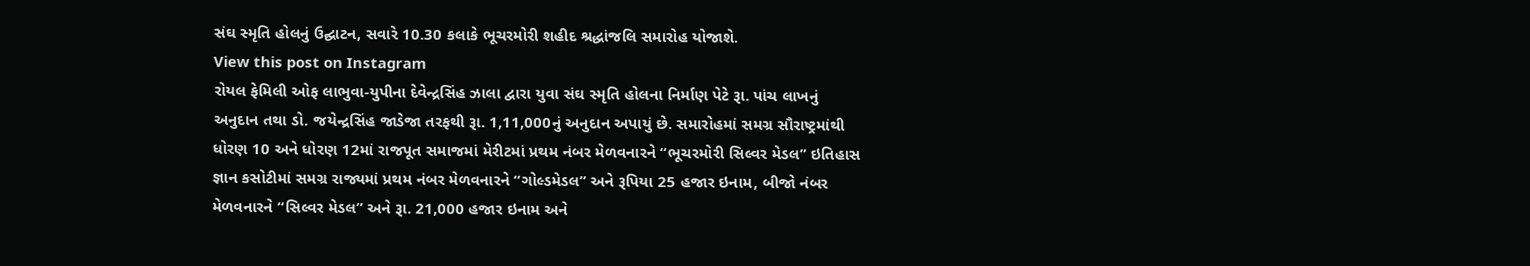સંઘ સ્મૃતિ હોલનું ઉદ્ઘાટન, સવારે 10.30 કલાકે ભૂચરમોરી શહીદ શ્રદ્ધાંજલિ સમારોહ યોજાશે.
View this post on Instagram
રોયલ ફેમિલી ઓફ લાભુવા-યુપીના દેવેન્દ્રસિંહ ઝાલા દ્વારા યુવા સંઘ સ્મૃતિ હોલના નિર્માણ પેટે રૂા. પાંચ લાખનું અનુદાન તથા ડો. જયેન્દ્રસિંહ જાડેજા તરફથી રૂા. 1,11,000નું અનુદાન અપાયું છે. સમારોહમાં સમગ્ર સૌરાષ્ટ્રમાંથી ધોરણ 10 અને ધોરણ 12માં રાજપૂત સમાજમાં મેરીટમાં પ્રથમ નંબર મેળવનારને “ભૂચરમોરી સિલ્વર મેડલ” ઇતિહાસ જ્ઞાન કસોટીમાં સમગ્ર રાજ્યમાં પ્રથમ નંબર મેળવનારને “ગોલ્ડમેડલ” અને રૂપિયા 25 હજાર ઇનામ, બીજો નંબર મેળવનારને “સિલ્વર મેડલ” અને રૂા. 21,000 હજાર ઇનામ અને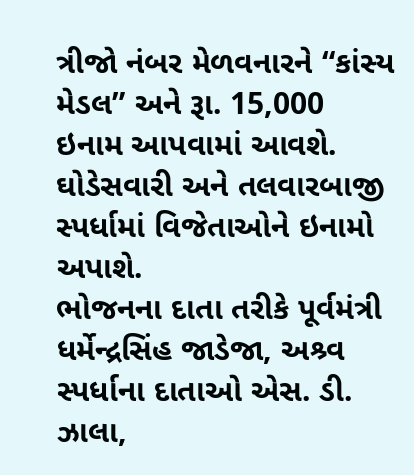ત્રીજો નંબર મેળવનારને “કાંસ્ય મેડલ” અને રૂા. 15,000 ઇનામ આપવામાં આવશે. ઘોડેસવારી અને તલવારબાજી સ્પર્ધામાં વિજેતાઓને ઇનામો અપાશે.
ભોજનના દાતા તરીકે પૂર્વમંત્રી ધર્મેન્દ્રસિંહ જાડેજા, અશ્ર્વ સ્પર્ધાના દાતાઓ એસ. ડી. ઝાલા,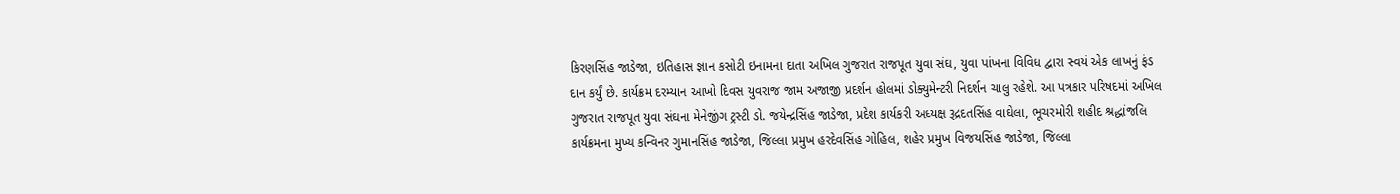કિરણસિંહ જાડેજા, ઇતિહાસ જ્ઞાન કસોટી ઇનામના દાતા અખિલ ગુજરાત રાજપૂત યુવા સંઘ, યુવા પાંખના વિવિધ દ્વારા સ્વયં એક લાખનું ફંડ દાન કર્યું છે. કાર્યક્રમ દરમ્યાન આખો દિવસ યુવરાજ જામ અજાજી પ્રદર્શન હોલમાં ડોક્યુમેન્ટરી નિદર્શન ચાલુ રહેશે. આ પત્રકાર પરિષદમાં અખિલ ગુજરાત રાજપૂત યુવા સંઘના મેનેજીંગ ટ્રસ્ટી ડો. જયેન્દ્રસિંહ જાડેજા, પ્રદેશ કાર્યકરી અધ્યક્ષ રૂદ્રદતસિંહ વાઘેલા, ભૂચરમોરી શહીદ શ્રદ્ધાંજલિ કાર્યક્રમના મુખ્ય કન્વિનર ગુમાનસિંહ જાડેજા, જિલ્લા પ્રમુખ હરદેવસિંહ ગોહિલ, શહેર પ્રમુખ વિજયસિંહ જાડેજા, જિલ્લા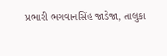પ્રભારી ભગવાનસિંહ જાડેજા, તાલુકા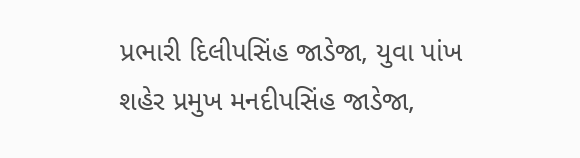પ્રભારી દિલીપસિંહ જાડેજા, યુવા પાંખ શહેર પ્રમુખ મનદીપસિંહ જાડેજા,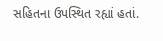સહિતના ઉપસ્થિત રહ્યાં હતાં.